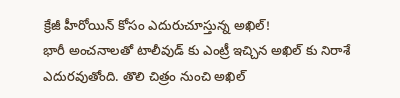క్రేజీ హీరోయిన్ కోసం ఎదురుచూస్తున్న అఖిల్!
భారీ అంచనాలతో టాలీవుడ్ కు ఎంట్రీ ఇచ్చిన అఖిల్ కు నిరాశే ఎదురవుతోంది. తొలి చిత్రం నుంచి అఖిల్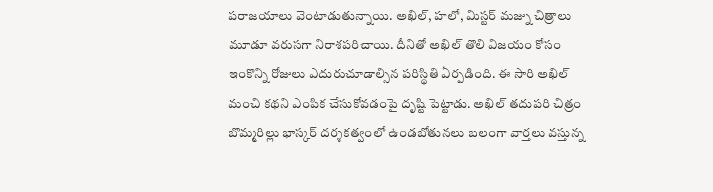పరాజయాలు వెంటాడుతున్నాయి. అఖిల్, హలో, మిస్టర్ మజ్ను చిత్రాలు మూడూ వరుసగా నిరాశపరిచాయి. దీనితో అఖిల్ తొలి విజయం కోసం ఇంకొన్ని రోజులు ఎదురుచూడాల్సిన పరిస్థితి ఏర్పడింది. ఈ సారి అఖిల్ మంచి కథని ఎంపిక చేసుకోవడంపై దృష్టి పెట్టాడు. అఖిల్ తదుపరి చిత్రం బొమ్మరిల్లు భాస్కర్ దర్శకత్వంలో ఉండబోతునలు బలంగా వార్తలు వస్తున్న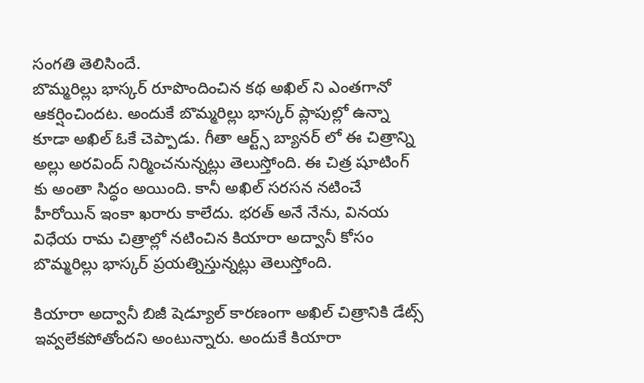సంగతి తెలిసిందే.
బొమ్మరిల్లు భాస్కర్ రూపొందించిన కథ అఖిల్ ని ఎంతగానో ఆకర్షించిందట. అందుకే బొమ్మరిల్లు భాస్కర్ ప్లాపుల్లో ఉన్నా కూడా అఖిల్ ఓకే చెప్పాడు. గీతా ఆర్ట్స్ బ్యానర్ లో ఈ చిత్రాన్ని అల్లు అరవింద్ నిర్మించనున్నట్లు తెలుస్తోంది. ఈ చిత్ర షూటింగ్ కు అంతా సిద్ధం అయింది. కానీ అఖిల్ సరసన నటించే హీరోయిన్ ఇంకా ఖరారు కాలేదు. భరత్ అనే నేను, వినయ విధేయ రామ చిత్రాల్లో నటించిన కియారా అద్వానీ కోసం బొమ్మరిల్లు భాస్కర్ ప్రయత్నిస్తున్నట్లు తెలుస్తోంది.

కియారా అద్వానీ బిజీ షెడ్యూల్ కారణంగా అఖిల్ చిత్రానికి డేట్స్ ఇవ్వలేకపోతోందని అంటున్నారు. అందుకే కియారా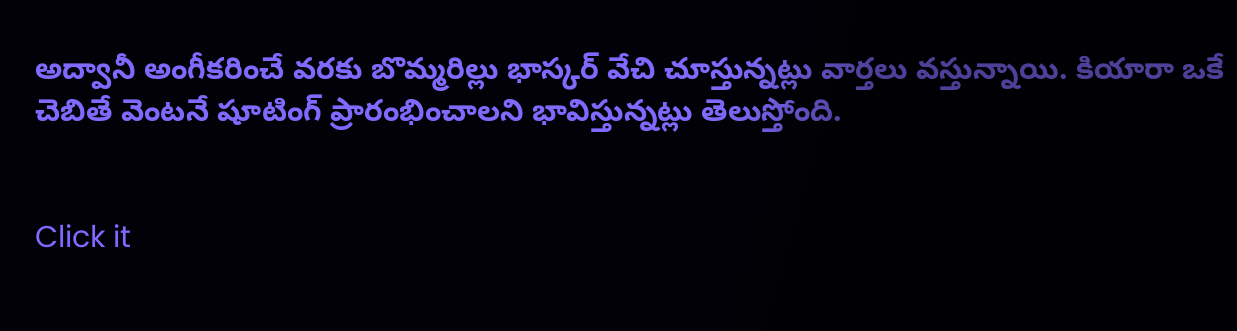అద్వానీ అంగీకరించే వరకు బొమ్మరిల్లు భాస్కర్ వేచి చూస్తున్నట్లు వార్తలు వస్తున్నాయి. కియారా ఒకే చెబితే వెంటనే షూటింగ్ ప్రారంభించాలని భావిస్తున్నట్లు తెలుస్తోంది.


Click it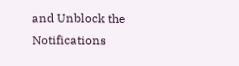and Unblock the Notifications